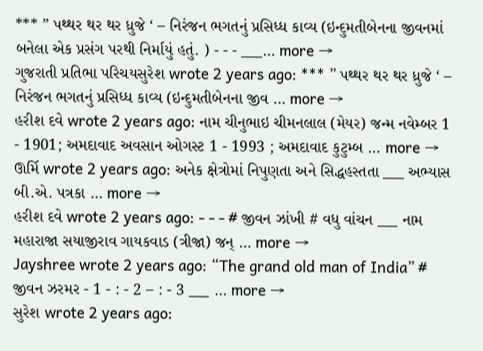*** ” પથ્થર થર થર ધ્રુજે ‘ – નિરંજન ભગતનું પ્રસિધ્ધ કાવ્ય (ઇન્દુમતીબેનના જીવનમાં બનેલા એક પ્રસંગ પરથી નિર્માયું હતું. ) - - - ___… more →
ગુજરાતી પ્રતિભા પરિચયસુરેશ wrote 2 years ago: *** ” પથ્થર થર થર ધ્રુજે ‘ – નિરંજન ભગતનું પ્રસિધ્ધ કાવ્ય (ઇન્દુમતીબેનના જીવ … more →
હરીશ દવે wrote 2 years ago: નામ ચીનુભાઇ ચીમનલાલ (મેયર) જન્મ નવેમ્બર 1 - 1901; અમદાવાદ અવસાન ઓગસ્ટ 1 - 1993 ; અમદાવાદ કુટુમ્બ … more →
ઊર્મિ wrote 2 years ago: અનેક ક્ષેત્રોમાં નિપુણતા અને સિદ્ધહસ્તતા ___ અભ્યાસ બી.એ. પત્રકા … more →
હરીશ દવે wrote 2 years ago: - - - # જીવન ઝાંખી # વધુ વાંચન ___ નામ મહારાજા સયાજીરાવ ગાયકવાડ (ત્રીજા) જન્ … more →
Jayshree wrote 2 years ago: “The grand old man of India” # જીવન ઝરમર - 1 - : - 2 – : - 3 ___ … more →
સુરેશ wrote 2 years ago: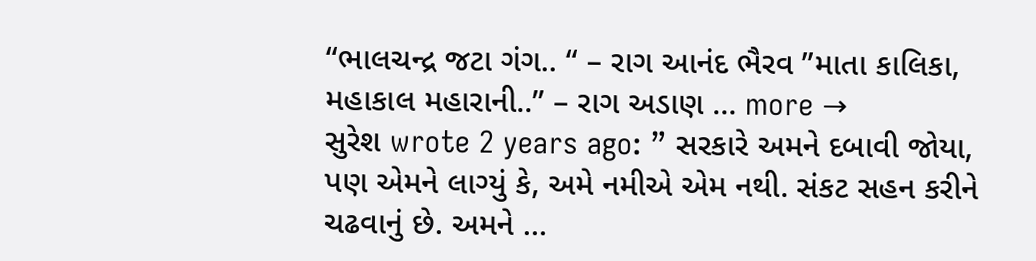“ભાલચન્દ્ર જટા ગંગ.. “ – રાગ આનંદ ભૈરવ ”માતા કાલિકા, મહાકાલ મહારાની..” – રાગ અડાણ … more →
સુરેશ wrote 2 years ago: ” સરકારે અમને દબાવી જોયા, પણ એમને લાગ્યું કે, અમે નમીએ એમ નથી. સંકટ સહન કરીને ચઢવાનું છે. અમને …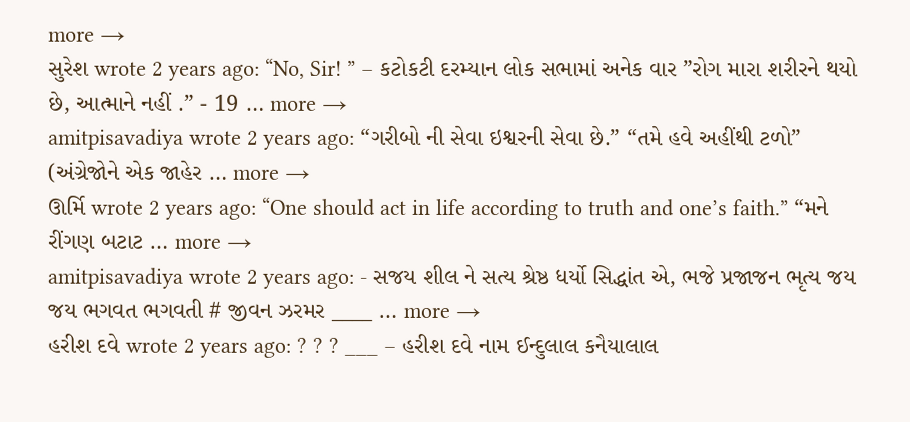more →
સુરેશ wrote 2 years ago: “No, Sir! ” – કટોકટી દરમ્યાન લોક સભામાં અનેક વાર ”રોગ મારા શરીરને થયો છે, આત્માને નહીં .” - 19 … more →
amitpisavadiya wrote 2 years ago: “ગરીબો ની સેવા ઇશ્વરની સેવા છે.” “તમે હવે અહીંથી ટળો” (અંગ્રેજોને એક જાહેર … more →
ઊર્મિ wrote 2 years ago: “One should act in life according to truth and one’s faith.” “મને રીંગણ બટાટ … more →
amitpisavadiya wrote 2 years ago: - સજય શીલ ને સત્ય શ્રેષ્ઠ ધર્યો સિદ્ધાંત એ, ભજે પ્રજાજન ભૃત્ય જય જય ભગવત ભગવતી # જીવન ઝરમર ____ … more →
હરીશ દવે wrote 2 years ago: ? ? ? ___ – હરીશ દવે નામ ઈન્દુલાલ કનૈયાલાલ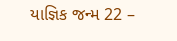યાજ્ઞિક જન્મ 22 –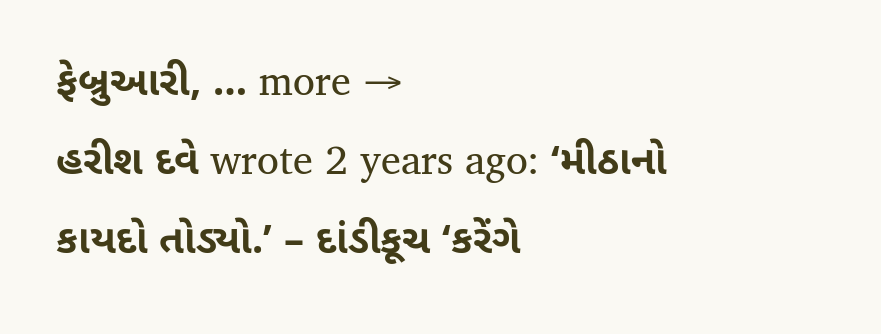ફેબ્રુઆરી, … more →
હરીશ દવે wrote 2 years ago: ‘મીઠાનો કાયદો તોડ્યો.’ – દાંડીકૂચ ‘કરેંગે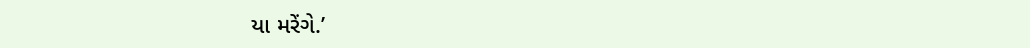યા મરેંગે.’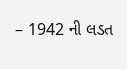– 1942 ની લડત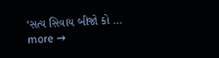‘સત્ય સિવાય બીજો કો … more →